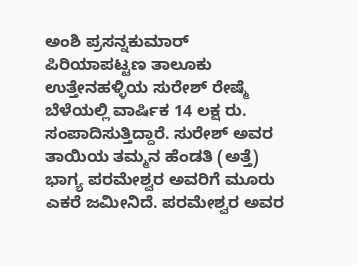ಅಂಶಿ ಪ್ರಸನ್ನಕುಮಾರ್
ಪಿರಿಯಾಪಟ್ಟಣ ತಾಲೂಕು ಉತ್ತೇನಹಳ್ಳಿಯ ಸುರೇಶ್ ರೇಷ್ಮೆ ಬೆಳೆಯಲ್ಲಿ ವಾರ್ಷಿಕ 14 ಲಕ್ಷ ರು. ಸಂಪಾದಿಸುತ್ತಿದ್ದಾರೆ. ಸುರೇಶ್ ಅವರ ತಾಯಿಯ ತಮ್ಮನ ಹೆಂಡತಿ (ಅತ್ತೆ) ಭಾಗ್ಯ ಪರಮೇಶ್ವರ ಅವರಿಗೆ ಮೂರು ಎಕರೆ ಜಮೀನಿದೆ. ಪರಮೇಶ್ವರ ಅವರ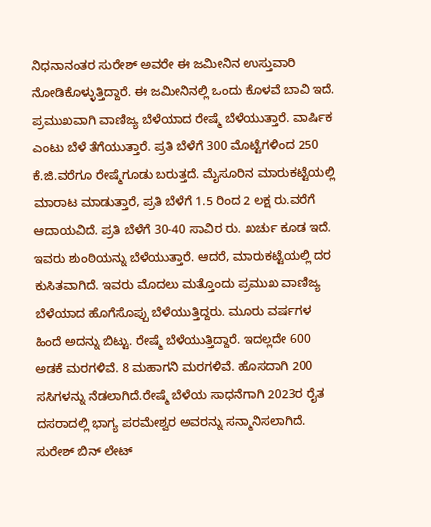ನಿಧನಾನಂತರ ಸುರೇಶ್ ಅವರೇ ಈ ಜಮೀನಿನ ಉಸ್ತುವಾರಿ ನೋಡಿಕೊಳ್ಳುತ್ತಿದ್ದಾರೆ. ಈ ಜಮೀನಿನಲ್ಲಿ ಒಂದು ಕೊಳವೆ ಬಾವಿ ಇದೆ. ಪ್ರಮುಖವಾಗಿ ವಾಣಿಜ್ಯ ಬೆಳೆಯಾದ ರೇಷ್ಮೆ ಬೆಳೆಯುತ್ತಾರೆ. ವಾರ್ಷಿಕ ಎಂಟು ಬೆಳೆ ತೆಗೆಯುತ್ತಾರೆ. ಪ್ರತಿ ಬೆಳೆಗೆ 300 ಮೊಟ್ಟೆಗಳಿಂದ 250 ಕೆ.ಜಿ.ವರೆಗೂ ರೇಷ್ಮೆಗೂಡು ಬರುತ್ತದೆ. ಮೈಸೂರಿನ ಮಾರುಕಟ್ಟೆಯಲ್ಲಿ ಮಾರಾಟ ಮಾಡುತ್ತಾರೆ, ಪ್ರತಿ ಬೆಳೆಗೆ 1.5 ರಿಂದ 2 ಲಕ್ಷ ರು.ವರೆಗೆ ಆದಾಯವಿದೆ. ಪ್ರತಿ ಬೆಳೆಗೆ 30-40 ಸಾವಿರ ರು. ಖರ್ಚು ಕೂಡ ಇದೆ.
ಇವರು ಶುಂಠಿಯನ್ನು ಬೆಳೆಯುತ್ತಾರೆ. ಆದರೆ, ಮಾರುಕಟ್ಟೆಯಲ್ಲಿ ದರ ಕುಸಿತವಾಗಿದೆ. ಇವರು ಮೊದಲು ಮತ್ತೊಂದು ಪ್ರಮುಖ ವಾಣಿಜ್ಯ ಬೆಳೆಯಾದ ಹೊಗೆಸೊಪ್ಪು ಬೆಳೆಯುತ್ತಿದ್ದರು. ಮೂರು ವರ್ಷಗಳ ಹಿಂದೆ ಅದನ್ನು ಬಿಟ್ಟು. ರೇಷ್ಮೆ ಬೆಳೆಯುತ್ತಿದ್ದಾರೆ. ಇದಲ್ಲದೇ 600 ಅಡಕೆ ಮರಗಳಿವೆ. 8 ಮಹಾಗನಿ ಮರಗಳಿವೆ. ಹೊಸದಾಗಿ 200 ಸಸಿಗಳನ್ನು ನೆಡಲಾಗಿದೆ.ರೇಷ್ಮೆ ಬೆಳೆಯ ಸಾಧನೆಗಾಗಿ 2023ರ ರೈತ ದಸರಾದಲ್ಲಿ ಭಾಗ್ಯ ಪರಮೇಶ್ವರ ಅವರನ್ನು ಸನ್ಮಾನಿಸಲಾಗಿದೆ.
ಸುರೇಶ್ ಬಿನ್ ಲೇಟ್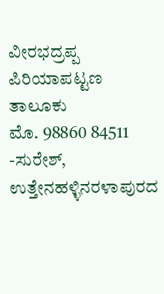ವೀರಭದ್ರಪ್ಪ
ಪಿರಿಯಾಪಟ್ಟಣ ತಾಲೂಕು
ಮೊ. 98860 84511
-ಸುರೇಶ್, ಉತ್ತೇನಹಳ್ಳಿನರಳಾಪುರದ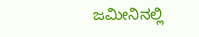ಜಮೀನಿನಲ್ಲಿ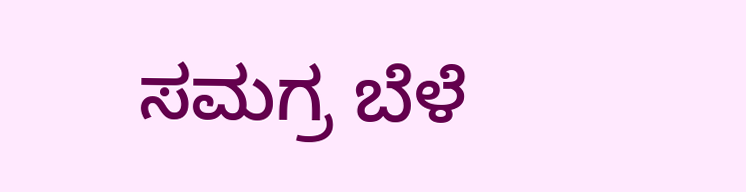ಸಮಗ್ರ ಬೆಳೆ